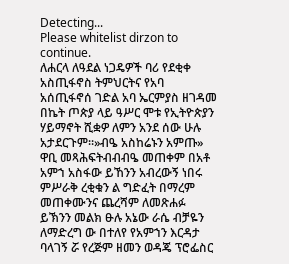Detecting...
Please whitelist dirzon to continue.
ለሐርላ ለዓደል ነጋዴዎች ባሪ የደቂቀ አስጢፋኖስ ትምህርትና የአባ አሰጢፋኖሰ ገድል አባ ኤርምያስ ዘገዳመ በኬት ጦጵያ ላይ ዓሥር ሞቱ የኢትዮጵያን ሃይማኖት ሺቋዎ ለምን አንደ ሰው ሁሉ አታደርጉም።»ብዔ አስከሬኑን አምጡ» ዋቢ መጻሕፍትብብብዔ መጠቀም በአቶ አምኀ አስፋው ይኸንን አብረውኝ ነበሩ ምሥራቅ ረቂቁን ል ግድፈት በማረም መጠቀሙንና ጨረሻም ለመጽሐፉ ይኽንን መልክ ፁሉ አኔው ራሴ ብቻዬን ለማድረግ ው በተለየ የአምኀን እርዳታ ባላገኝ ሯ የረጅም ዘመን ወዳጄ ፕሮፌስር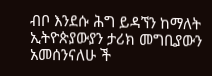ብቦ እንደሱ ሕግ ይዳኘን ከማለት ኢትዮጵያውያን ታሪክ መግቢያውን አመሰንናለሁ ች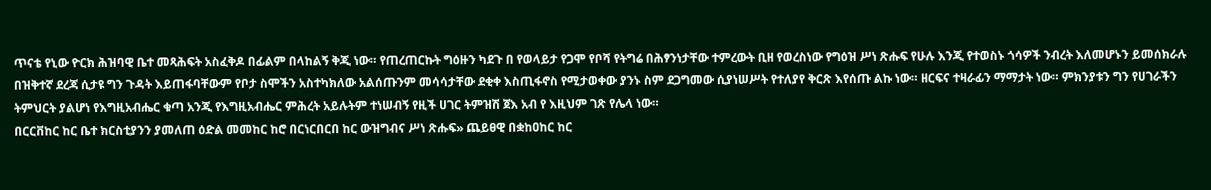ጥናቴ የኒው ዮርክ ሕዝባዊ ቤተ መጻሕፍት አስፈቅዶ በፊልም በላከልኝ ቅጂ ነው። የጠረጠርኩት ግዕዙን ካደጉ በ የወላይታ የጋሞ የቦሻ የትግሬ በሕፃንነታቸው ተምረውት ቢዘ የወረስነው የግዕዝ ሥነ ጽሑፍ የሁሉ እንጂ የተወስኑ ጎሳዎች ንብረት እለመሆኑን ይመሰክራሉ በዝቅተኛ ደረጃ ሲታዩ ግን ጉዳት እይጠፋባቸውም የቦታ ስሞችን አስተካክለው አልሰጡንም መሳሳታቸው ደቂቀ እስጢፋኖስ የሚታወቀው ያንኑ ስም ደጋግመው ሲያነሠሥት የተለያየ ቅርጽ እየሰጡ ልኩ ነው። ዘርፍና ተዛራፊን ማማታት ነው። ምክንያቱን ግን የሀገራችን ትምህርት ያልሆነ የእግዚአብሔር ቁጣ አንጂ የእግዚአብሔር ምሕረት አይሉትም ተነሠብኝ የዚች ሀገር ትምዝሽ ጀእ አብ የ እዚህም ገጽ የሌላ ነው።
በርርቨከር ከር ቤተ ክርስቲያንን ያመለጠ ዕድል መመከር ከሮ በርነርበርበ ከር ውዝግብና ሥነ ጽሑፍ» ጨይፀዊ በቋከዐከር ከር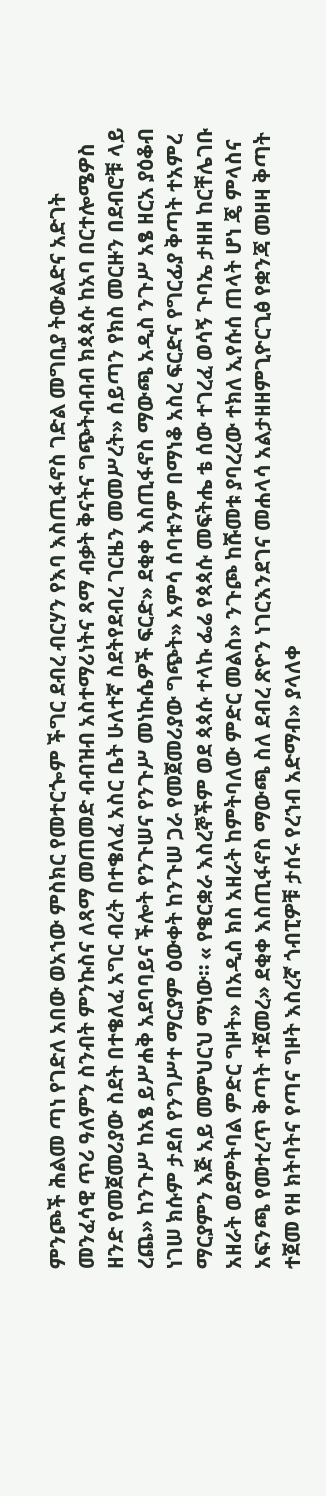ምንጮች ሕልመ ጣነ የገድለ አበው ወአኀው ምስክር የመተርጐም ችግር ደብረ ብርሃን የእባ እስጢፋኖስ ገድል መግቢያ ትውልድና አድገት መንፈሳዊ ጥሪ ዓለምን ስንብት ምንኩስና ለጻማ መጠመድ ብብዝብ አስተማሪነትና ጻማ ብቃት ቅናትና ግጭትብብብ ክጳጳሱ ከአባ በርተሎሜዎስ ዘንድ የመጀመሪያው ስደት በተቄለፈ አግር ብረት በተቄለፈ አስር ቤት ሁለተኛ ስደትየደብረ ገርዜን መመሥረት» ሰይጣን የክስ መርዙን በደብሮቹ ላይ ረጨ» ከንጉሥ ከአፄ ይሥሐቅ አደባባይና ችሎት የንጉሠና የንጉሥ መነኩሴዎች ፍርድ» ደቂቀ እስጢፋኖስ ማውጫ አዲስ ንጉሥ አፄ ዘርአ ያዕቆብ ነገሠ ክሱም ታደሰ የንግሥተ ማርያም ዕውቀት ከንጉሠ ጋራ የመጀመሪያው ግጭት» አምሳ ሰባቱንም በማነቆ አስረ ፍርድና የግርፊያ ቅጣት ተአምረ ማርያምን እጅ አይ መምህርህ ማነው። « የቄርቋራ እስረኞችም ወደ ጳጳሱ ተላኩ ፌሬ የጳጳሱ መፍትሔ ቴ ሰው ተገረፈ ወሳኝ ጉባኤ ታዘዘ ከርቸሌገቡ አዘራት ወደምትባል ምድር ግዞት» በአዲስ ክስ አዘራት ከምትባለው ምድር መልስ» ንጉጮ ከሹመቱ ያባረረው ተክለ ኢየሱሰ ጠላት ሆነ ጄ ምላስና አፍንጫ የመተረጥ ቅጣት ተጀመረ» ደቂቀ እስጢፋኖስ ማውጫ ስለ ደብረ ጽዮን ነገርእንደገና መሐላሳ አልታዘዘምጊዮርጊፅ የቋንጃ መዘዛ ቅጣት ተጀመ የዘ ክትባትና የጣና ግዞት እስረኛ ጎብፒዎቹ ታሰሩ የረኀብ አድማብ» ያላለቀ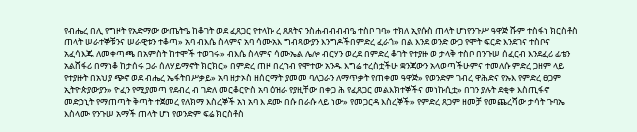የብሔረ በሊ የግዞት የአድማው ውጤትዔ ከቆገት ወደ ፈጸጋር የተላኩ ረ ጸጸትና ንስሐብብብብዔ ተስቦ ገባ» ተክለ ኢየሱስ ጠላት ሆነየንጉሥ ዓዋጅ ሹም ተስፋነ ክርስቶስ ጠላት ሠራተኞቹንና ሠራዊቱን ተቆጣ» አባ ብእሴ ስላምና አባ ሳሙአእ ግብጻውያን እንግዶችበምድረ ፈራጎ» በል እንደ ወንድ ውጋ የሞት ፍርድ እንደገና ተስቦና አፈሳእጁ ለመቀጣጫ በአምስት ከተሞች ተወገሩ» ብእሴ ስላምና ሳሙኤል ሌሎ ብርሃን ወረደ በምድረ ቆገት የተያዙ ወ ታላቅ ተስቦ በንጉሠ ሰፈርብ እንደፈሪ ፊቴን አልሸፋሪ በማነቆ ከታሰሩ ጋራ ሰለሃይማኖት ክርክር» በምድረ ጠዞ በረኀብ የሞተው አንዱ እግሬ ተረስቷችሁ ቋንጃውን አላወጣችሁምና ተመለሱ ምድረ ጋዘም ላይ የተያዙት በአህያ ጭኖ ወደ ብሔረ ኤፋትበሥቃይ» አባ ዘታኦስ ዘሰርማት ያመመ ባለጋራን ለማጥቃት የጠቀመ ዓዋጅ» የወንድም ገብረ ዋሕድና የኡእ የምድረ ፀጋም ኢትዮጵያውያን» ዮፈን የሚያመጣ የደብረ ብ ገድለ መርቆርዮስ አባ ዕዝራ የያዚቸው በቀጋ ሕ የፈጸጋር መልእክተኞችና መነኩሲቷ» በገን ያሉት ደቂቀ እስጢፋኖ መድኃኒት የማጠጣት ቅጣት ተጀመረ የለክማ እስረኞች አነ አባ እ ደሙ በሱ በራሱ ላይ ነው» የመጋርዳ እስረኞች» የምድረ ጸጋም ዘመቻ የመጨረሻው ታሳት ጉባኤ እስላሙ የንጉሠ አማች ጠላት ሆነ የወንድም ፍሬ ክርስቶስ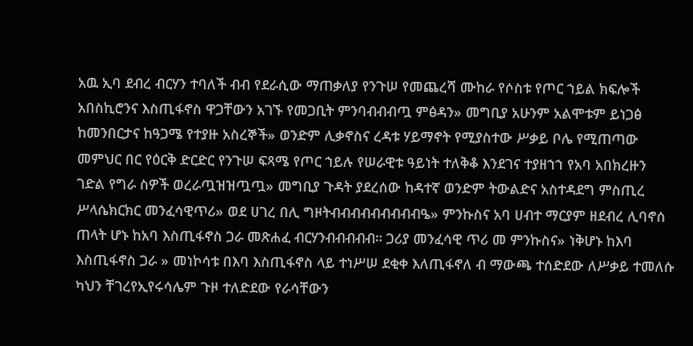አዉ ኢባ ደብረ ብርሃን ተባለች ብብ የደራሲው ማጠቃለያ የንጉሠ የመጨረሻ ሙከራ የሶስቱ የጦር ኀይል ክፍሎች አበስኪሮንና እስጢፋኖስ ዋጋቸውን አገኙ የመጋቢት ምንባብብብጧ ምፅዳን» መግቢያ አሁንም አልሞቱም ይነጋፅ ከመንበርታና ከዓጋሜ የተያዙ አስረኞች» ወንድም ሊቃኖስና ረዳቱ ሃይማኖት የሚያስተው ሥቃይ ቦሌ የሚጠጣው መምህር በር የዕርቅ ድርድር የንጉሠ ፍጻሜ የጦር ኀይሉ የሠራዊቱ ዓይነት ተለቅቆ እንደገና ተያዘኀኀ የአባ አበክረዙን ገድል የግራ ስዎች ወረራጧዝዝጧጧ» መግቢያ ጉዳት ያደረሰው ከዳተኛ ወንድም ትውልድና አስተዳደግ ምስጢረ ሥላሴክርክር መንፈሳዊጥሪ» ወደ ሀገረ በሊ ግዞትብብብብብብብብብዔ» ምንኩስና አባ ሀብተ ማርያም ዘደብረ ሊባኖሰ ጠላት ሆኑ ከአባ እስጢፋኖስ ጋራ መጽሐፈ ብርሃንብብብብብ። ጋሪያ መንፈሳዊ ጥሪ መ ምንኩስና» ነቅሆኑ ከእባ እስጢፋኖስ ጋራ » መነኮሳቱ በእባ እስጢፋኖስ ላይ ተነሥሠ ደቂቀ እለጢፋኖለ ብ ማውጫ ተሰድደው ለሥቃይ ተመለሱ ካህን ቸገረየኢየሩሳሌም ጉዞ ተለድደው የራሳቸውን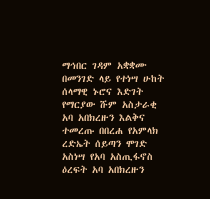ማኅበር ገዳም አቋቋሙ በመንገድ ላይ የተነሣ ሁከት ሰላማዊ ኑሮና እድገት የማርያው ሹም አስታራቂ አባ አበክረዙን እልቅና ተመረጡ በበረሐ የአምላክ ረድኤት ሰይጣን ሞገድ አስነሣ የአባ አስጢፋኖስ ዕረፍት አባ አበክረዙን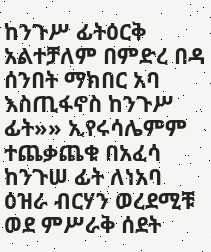ከንጉሥ ፊትዕርቅ አልተቻለም በምድረ በዳ ሰንበት ማክበር አባ እስጢፋኖስ ከንጉሥ ፊት»» ኢየሩሳሌምም ተጨቃጨቁ በአፈሳ ከንጉሠ ፊት ለነአባ ዕዝራ ብርሃን ወረደሚቹ ወደ ምሥራቅ ሰደት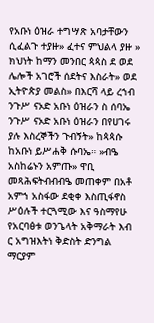የአቡነ ዕዝራ ተግሣጽ አባታቸውን ሲፈልጉ ተያዙ» ፈተና ምህልላ ያዙ » ክህነት ከማን መንበር ጳጳስ ደ ወደ ሌሎች አገሮች ሰደትና እስራት» ወደ ኢትዮጵያ መልስ» በእርሻ ላይ ረኀብ ንጉሥ ናኦድ አቡነ ዕዝራን ስ ሰባኤ ንጉሥ ናኦድ አቡነ ዕዝራን በየሀገሩ ያሉ እስረኞችን ጉብኝት» ከጳጳሱ ከአቡነ ይሥሐቅ ሱባኤ። »ብዔ አስከሬኑን አምጡ» ዋቢ መጻሕፍትብብብዔ መጠቀም በአቶ አምኀ አስፋው ደቂቀ እስጢፋኖስ ሥዕሉች ተርጓሚው እና ዓስማየሁ የአርባፅቱ ወንጌላት አቅማራት እብ ር አግዝእትነ ቅድስት ድንግል ማርያም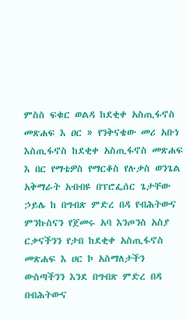ምስስ ፍቁር ወልዳ ከደቂቀ አስጢፋኖስ መጽሐፍ እ ዐር » የንቅናቄው መሪ አቡነ እስጢፋኖስ ከደቂቀ አስጢፋኖስ መጽሐፍ እ በር የማቴዎስ የማርቆስ የሉቃስ ወንጌል አቅማራት አብብዩ በፕሮፌሰር ጌታቸው ኃይሌ ከ በግብጽ ምድረ በዳ የብሕትውና ምንኩስናን የጀመሩ አባ እንጦንስ አስያ ርቃናችንን የታበ ከደቂቀ አስጢፋኖስ መጽሐፍ እ ሀር ኮ አስማለታችን ውስጣችንን እንደ በግብጽ ምድረ በዳ በብሕትውና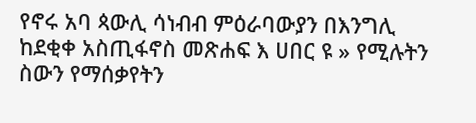የኖሩ አባ ጳውሊ ሳነብብ ምዕራባውያን በእንግሊ ከደቂቀ አስጢፋኖስ መጽሐፍ እ ሀበር ዩ » የሚሉትን ስውን የማሰቃየትን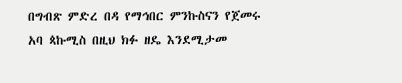በግብጽ ምድረ በዳ የማኅበር ምንኩስናን የጀመሩ አባ ጳኩሚስ በዚህ ክፉ ዘዴ እንደሚታመ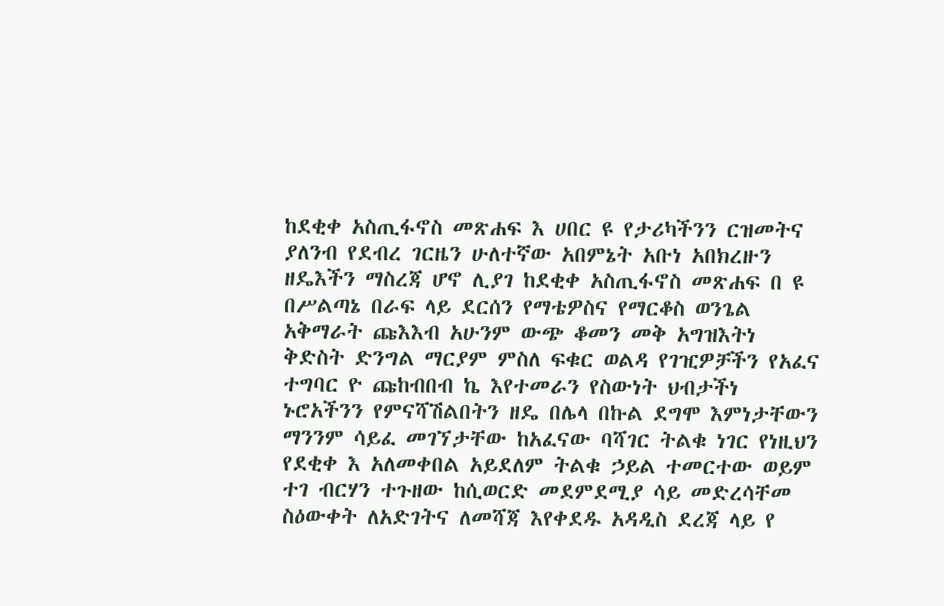ከደቂቀ አስጢፋኖስ መጽሐፍ እ ሀበር ዩ የታሪካችንን ርዝመትና ያለንብ የደብረ ገርዜን ሁለተኛው አበምኔት አቡነ አበክረዙን ዘዴእችን ማስረጃ ሆኖ ሊያገ ከደቂቀ አስጢፋኖስ መጽሐፍ በ ዩ በሥልጣኔ በራፍ ላይ ደርሰን የማቴዎስና የማርቆስ ወንጌል አቅማራት ጩእእብ አሁንም ውጭ ቆመን መቅ አግዝእትነ ቅድስት ድንግል ማርያም ምስለ ፍቁር ወልዳ የገዢዎቻችን የአፈና ተግባር ዮ ጩከብበብ ኬ እየተመራን የስውነት ህብታችነ ኑሮአችንን የምናሻሽልበትን ዘዴ በሌላ በኩል ደግሞ እምነታቸውን ማንንም ሳይፈ መገኘታቸው ከአፈናው ባሻገር ትልቁ ነገር የነዚህን የደቂቀ እ አለመቀበል አይደለም ትልቁ ኃይል ተመርተው ወይም ተገ ብርሃን ተጉዘው ከሲወርድ መደምደሚያ ሳይ መድረሳቸመ ስዕውቀት ለአድገትና ለመሻጃ እየቀደዱ አዳዲስ ደረጃ ላይ የ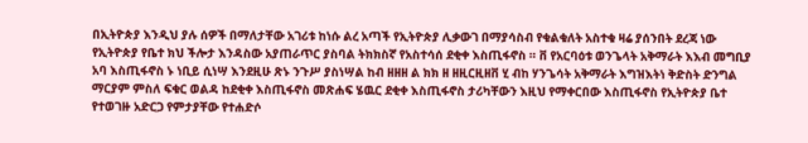በኢትዮጵያ እንዲህ ያሉ ሰዎች በማለታቸው አገሪቱ ከነሱ ልረ አጣች የኢትዮጵያ ሊቃውገ በማያሳስብ የቁልቁለት አስተቁ ዛሬ ያሰንበት ደረጃ ነው የኢትዮጵያ የቤተ ክህ ችሎታ እንዳስው አያጠራጥር ያስባል ትክክስኛ የአስተሳሰ ደቂቀ እስጢፋኖስ ። ቨ የአርባዕቱ ወንጌላት አቅማራት እእብ መግቢያ አባ እስጢፋኖስ ኑ ነቢይ ሲነሣ እንደዚሁ ጽኑ ንጉሥ ያስነሣል ከብ ዘዘዘ ል ክክ ዘ ዘዚርዚዘቨ ሂ ብከ ሃንጌሳት አቅማራት እግዝእትነ ቅድስት ድንግል ማርያም ምስለ ፍቁር ወልዳ ከደቂቀ እስጢፋኖስ መጽሐፍ ሄዉር ደቂቀ እስጢፋኖስ ታሪካቸውን እዚህ የማቀርበው እስጢፋኖስ የኢትዮጵያ ቤተ የተወገዙ አድርጋ የምታያቸው የተሐድሶ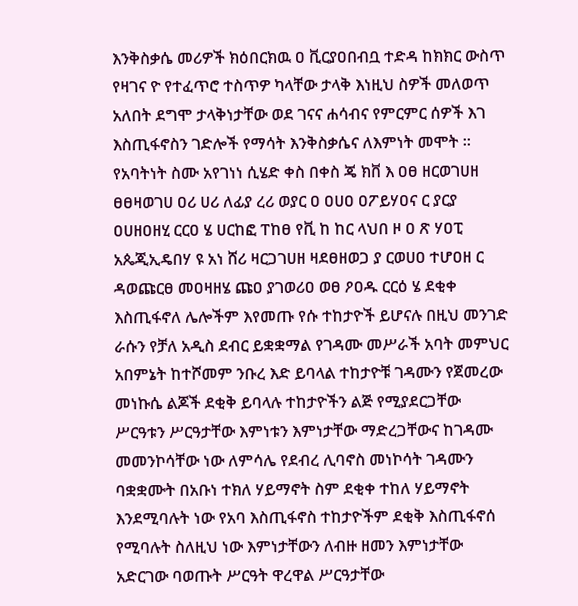እንቅስቃሴ መሪዎች ክዕበርክዉ ዐ ቪርያዐበብቧ ተድዳ ከክክር ውስጥ የዛገና ዮ የተፈጥሮ ተስጥዎ ካላቸው ታላቅ እነዚህ ስዎች መለወጥ አለበት ደግሞ ታላቅነታቸው ወደ ገናና ሐሳብና የምርምር ሰዎች እገ እስጢፋኖስን ገድሎች የማሳት እንቅስቃሴና ለእምነት መሞት ። የአባትነት ስሙ አየገነነ ሲሄድ ቀስ በቀስ ጄ ክቨ እ ዐፀ ዘርወገሀዘ ፀፀዛወገሀ ዐሪ ሀሪ ለፊያ ረሪ ወያር ዐ ዐሀዐ ዐፖይሃዐና ር ያርያ ዐሀዘዐዘሂ ርርዐ ሄ ሀርከፎ ፐከፀ የቪ ከ ከር ላህበ ዞ ዐ ጽ ሃዐፒ አጴጂኢዴበሃ ዩ አነ ሸሪ ዛርጋገሀዘ ዛደፀዘወጋ ያ ርወሀዐ ተሆዐዘ ር ዳወጩርፀ መዐዛዘሄ ጩዐ ያገወሪዐ ወፀ ዖዐዱ ርርዕ ሄ ደቂቀ እስጢፋኖለ ሌሎችም እየመጡ የሱ ተከታዮች ይሆናሉ በዚህ መንገድ ራሱን የቻለ አዲስ ደብር ይቋቋማል የገዳሙ መሥራች አባት መምህር አበምኔት ከተሾመም ንቡረ እድ ይባላል ተከታዮቹ ገዳሙን የጀመረው መነኩሴ ልጆች ደቂቅ ይባላሉ ተከታዮችን ልጅ የሚያደርጋቸው ሥርዓቱን ሥርዓታቸው እምነቱን እምነታቸው ማድረጋቸውና ከገዳሙ መመንኮሳቸው ነው ለምሳሌ የደብረ ሊባኖስ መነኮሳት ገዳሙን ባቋቋሙት በአቡነ ተክለ ሃይማኖት ስም ደቂቀ ተከለ ሃይማኖት እንደሚባሉት ነው የአባ እስጢፋኖስ ተከታዮችም ደቂቅ እስጢፋኖሰ የሚባሉት ስለዚህ ነው እምነታቸውን ለብዙ ዘመን እምነታቸው አድርገው ባወጡት ሥርዓት ዋረዋል ሥርዓታቸው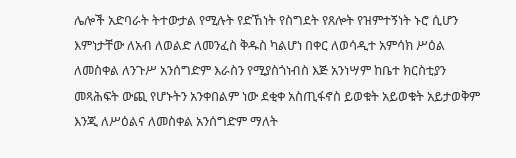ሌሎች አድባራት ትተውታል የሚሉት የድኸነት የስግደት የጸሎት የዝምተኝነት ኑሮ ሲሆን እምነታቸው ለአብ ለወልድ ለመንፈስ ቅዱስ ካልሆነ በቀር ለወሳዲተ አምሳክ ሥዕል ለመስቀል ለንጉሥ አንሰግድም እራስን የሚያስጎነብስ እጅ አንነሣም ከቤተ ክርስቲያን መጻሕፍት ውጪ የሆኑትን አንቀበልም ነው ደቂቀ አስጢፋኖስ ይወቁት አይወቁት አይታወቅም እንጂ ለሥዕልና ለመስቀል አንሰግድም ማለት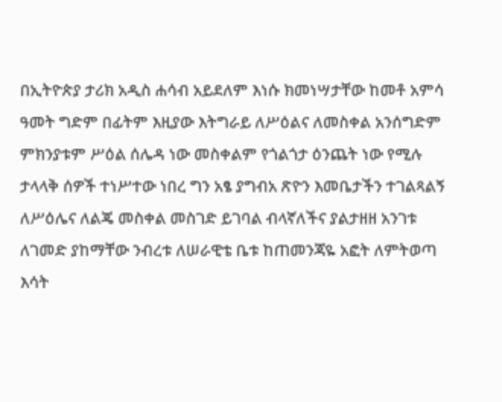በኢትዮጵያ ታሪክ አዲስ ሐሳብ አይደለም እነሱ ክመነሣታቸው ከመቶ አምሳ ዓመት ግድም በፊትም እዚያው እትግራይ ለሥዕልና ለመስቀል አንሰግድም ምክንያቱም ሥዕል ሰሌዳ ነው መስቀልም የጎልጎታ ዕንጨት ነው የሚሉ ታላላቅ ሰዎች ተነሥተው ነበረ ግን አፄ ያግብአ ጽዮን እመቤታችን ተገልጻልኝ ለሥዕሌና ለልጄ መስቀል መስገድ ይገባል ብላኛለችና ያልታዘዘ አንገቱ ለገመድ ያከማቸው ንብረቱ ለሠራዊቴ ቤቱ ከጠመንጃዬ አፎት ለምትወጣ እሳት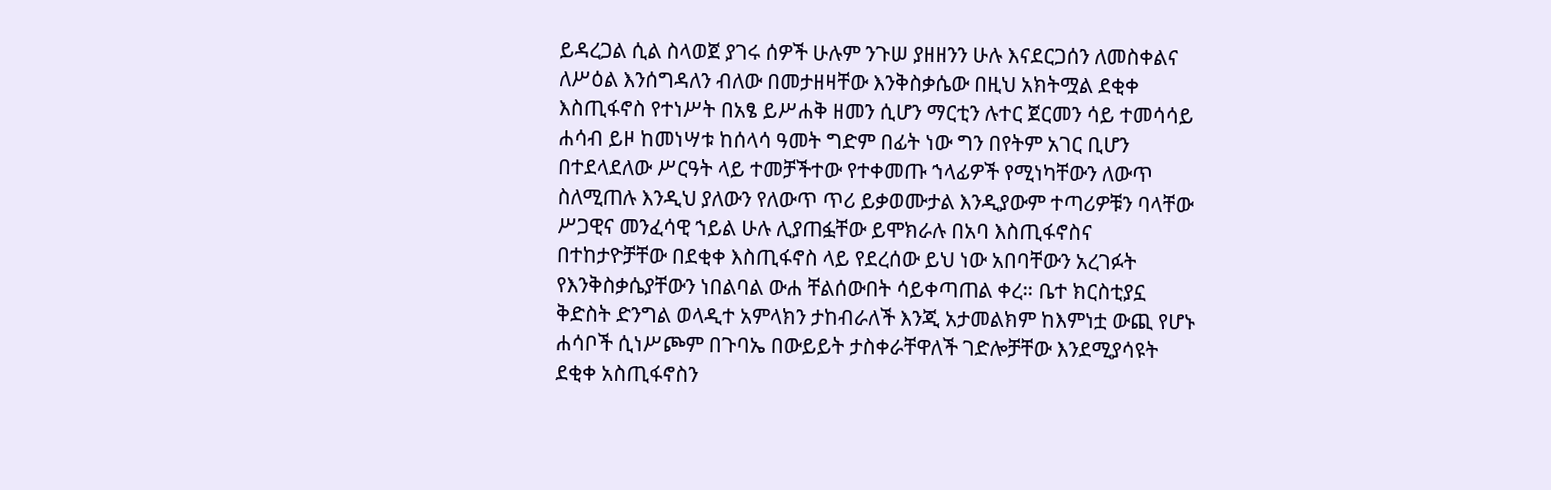ይዳረጋል ሲል ስላወጀ ያገሩ ሰዎች ሁሉም ንጉሠ ያዘዘንን ሁሉ እናደርጋሰን ለመስቀልና ለሥዕል እንሰግዳለን ብለው በመታዘዛቸው እንቅስቃሴው በዚህ አክትሟል ደቂቀ እስጢፋኖስ የተነሥት በአፄ ይሥሐቅ ዘመን ሲሆን ማርቲን ሉተር ጀርመን ሳይ ተመሳሳይ ሐሳብ ይዞ ከመነሣቱ ከሰላሳ ዓመት ግድም በፊት ነው ግን በየትም አገር ቢሆን በተደላደለው ሥርዓት ላይ ተመቻችተው የተቀመጡ ኀላፊዎች የሚነካቸውን ለውጥ ስለሚጠሉ እንዲህ ያለውን የለውጥ ጥሪ ይቃወሙታል እንዲያውም ተጣሪዎቹን ባላቸው ሥጋዊና መንፈሳዊ ኀይል ሁሉ ሊያጠፏቸው ይሞክራሉ በአባ እስጢፋኖስና በተከታዮቻቸው በደቂቀ እስጢፋኖስ ላይ የደረሰው ይህ ነው አበባቸውን አረገፉት የእንቅስቃሴያቸውን ነበልባል ውሐ ቸልሰውበት ሳይቀጣጠል ቀረ። ቤተ ክርስቲያኗ ቅድስት ድንግል ወላዲተ አምላክን ታከብራለች እንጂ አታመልክም ከእምነቷ ውጪ የሆኑ ሐሳቦች ሲነሥጮም በጉባኤ በውይይት ታስቀራቸዋለች ገድሎቻቸው እንደሚያሳዩት ደቂቀ አስጢፋኖስን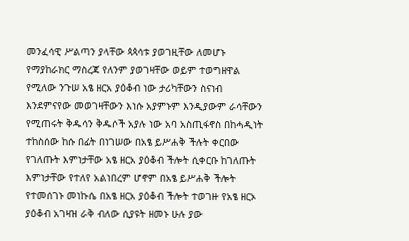መንፈሳዊ ሥልጣን ያላቸው ጳጳሳቱ ያወገዚቸው ለመሆኑ የማያከራክር ማስረጃ የለንም ያወገዛቸው ወይም ተወግዘዋል የሚለው ንጉሠ አፄ ዘርአ ያዕቆብ ነው ታሪካቸውን ስናነብ እንደምናየው መወገዛቸውን እነሱ አያምኑም እንዲያውም ራሳቸውን የሚጠሩት ቅዱሳን ቅዱሶች አያሉ ነው አባ አስጢፋኖስ በከሓዲነት ተከስሰው ከሱ በፊት በነገሠው በአፄ ይሥሐቅ ችሉት ቀርበው የገለጡት እምነታቸው አፄ ዘርአ ያዕቆብ ችሎት ሲቀርቡ ከገለጡት እምነታቸው የተለየ አልነበረም ሆኖም በአፄ ይሥሐቅ ችሎት የተመሰገኑ መነኩሴ በአፄ ዘርአ ያዕቆብ ችሎት ተወገዙ የአፄ ዘርኦ ያዕቆብ አገዛዝ ራቅ ብለው ሲያዩት ዘመኑ ሁሉ ያው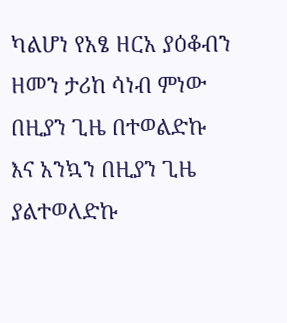ካልሆነ የአፄ ዘርአ ያዕቆብን ዘመን ታሪከ ሳነብ ምነው በዚያን ጊዜ በተወልድኩ እና አንኳን በዚያን ጊዜ ያልተወለድኩ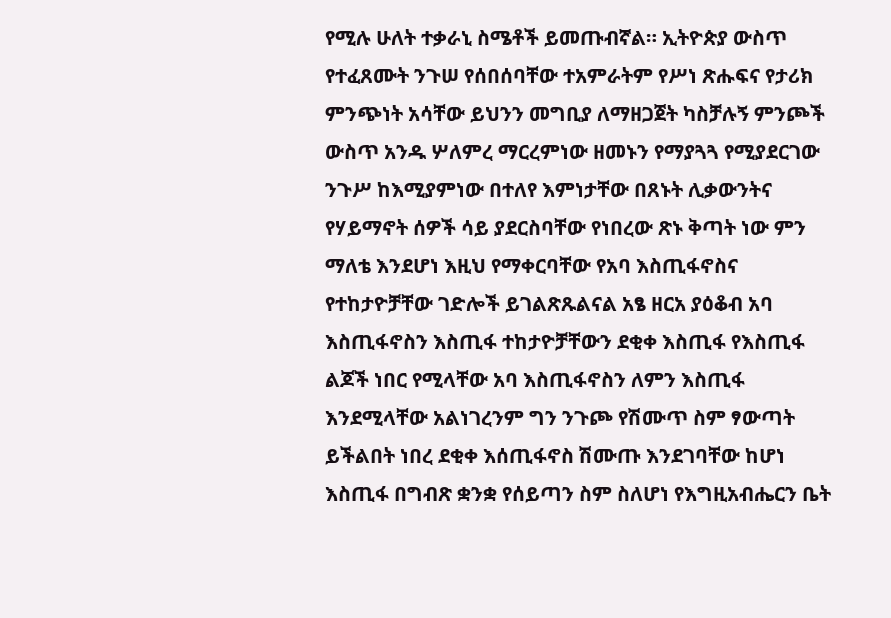የሚሉ ሁለት ተቃራኒ ስሜቶች ይመጡብኛል። ኢትዮጵያ ውስጥ የተፈጸሙት ንጉሠ የሰበሰባቸው ተአምራትም የሥነ ጽሑፍና የታሪክ ምንጭነት አሳቸው ይህንን መግቢያ ለማዘጋጀት ካስቻሉኝ ምንጮች ውስጥ አንዱ ሦለምረ ማርረምነው ዘመኑን የማያጓጓ የሚያደርገው ንጉሥ ከእሚያምነው በተለየ እምነታቸው በጸኑት ሊቃውንትና የሃይማኖት ሰዎች ሳይ ያደርስባቸው የነበረው ጽኑ ቅጣት ነው ምን ማለቴ እንደሆነ እዚህ የማቀርባቸው የአባ እስጢፋኖስና የተከታዮቻቸው ገድሎች ይገልጽጹልናል አፄ ዘርአ ያዕቆብ አባ እስጢፋኖስን እስጢፋ ተከታዮቻቸውን ደቂቀ እስጢፋ የእስጢፋ ልጆች ነበር የሚላቸው አባ እስጢፋኖስን ለምን እስጢፋ እንደሚላቸው አልነገረንም ግን ንጉጮ የሽሙጥ ስም ፃውጣት ይችልበት ነበረ ደቂቀ እሰጢፋኖስ ሽሙጡ እንደገባቸው ከሆነ እስጢፋ በግብጽ ቋንቋ የሰይጣን ስም ስለሆነ የእግዚአብሔርን ቤት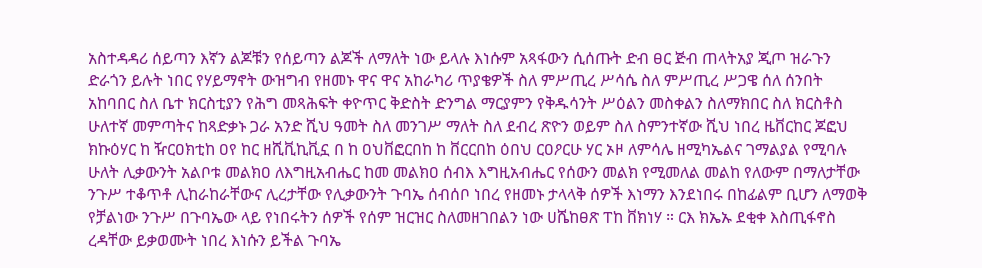አስተዳዳሪ ሰይጣን እኛን ልጆቹን የሰይጣን ልጆች ለማለት ነው ይላሉ እነሱም አጻፋውን ሲሰጡት ድብ ፀር ጅብ ጠላትአያ ጂጦ ዝራጉን ድራጎን ይሉት ነበር የሃይማኖት ውዝግብ የዘመኑ ዋና ዋና አከራካሪ ጥያቄዎች ስለ ምሥጢረ ሥሳሴ ስለ ምሥጢረ ሥጋዌ ሰለ ሰንበት አከባበር ስለ ቤተ ክርስቲያን የሕግ መጻሕፍት ቀዮጥር ቅድስት ድንግል ማርያምን የቅዱሳንት ሥዕልን መስቀልን ስለማክበር ስለ ክርስቶስ ሁለተኛ መምጣትና ከጻድቃኑ ጋራ አንድ ሺህ ዓመት ስለ መንገሥ ማለት ስለ ደብረ ጽዮን ወይም ስለ ስምንተኛው ሺህ ነበረ ዜቨርከር ጆፎህ ክኩዕሃር ከ ዥርዐክቲከ ዐየ ከር ዘሺቪኪቪኗ በ ከ ዐህቨፎርበከ ከ ቨርርበከ ዕበህ ርዐዖርሁ ሃር ኦዞ ለምሳሌ ዘሚካኤልና ገማልያል የሚባሉ ሁለት ሊቃውንት አልቦቱ መልክዐ ለእግዚአብሔር ከመ መልክዐ ሰብእ እግዚአብሔር የሰውን መልክ የሚመለል መልከ የለውም በማለታቸው ንጉሥ ተቆጥቶ ሊከራከራቸውና ሊረታቸው የሊቃውንት ጉባኤ ሰብሰቦ ነበረ የዘመኑ ታላላቅ ሰዎች እነማን እንደነበሩ በከፊልም ቢሆን ለማወቅ የቻልነው ንጉሥ በጉባኤው ላይ የነበሩትን ሰዎች የሰም ዝርዝር ስለመዘገበልን ነው ሀሼከፀጽ ፐከ ቨክነሃ ። ርእ ክኤኡ ደቂቀ እስጢፋኖስ ረዳቸው ይቃወሙት ነበረ እነሱን ይችል ጉባኤ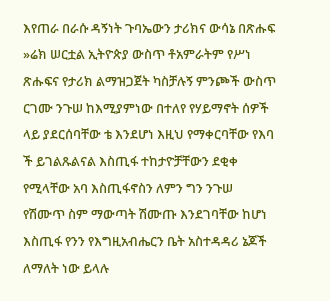እየጠራ በራሱ ዳኝነት ጉባኤውን ታሪክና ውሳኔ በጽሑፍ »ሬክ ሠርቷል ኢትዮጵያ ውስጥ ቶአምራትም የሥነ ጽሑፍና የታሪክ ልማዝጋጀት ካስቻሉኝ ምንጮች ውስጥ ርገሙ ንጉሠ ከእሚያምነው በተለየ የሃይማኖት ሰዎች ላይ ያደርሰባቸው ቴ እንደሆነ እዚህ የማቀርባቸው የእባ ች ይገልጹልናል እስጢፋ ተከታዮቻቸውን ደቂቀ የሚላቸው አባ እስጢፋኖስን ለምን ግን ንጉሠ የሽሙጥ ስም ማውጣት ሽሙጡ እንደገባቸው ከሆነ እስጢፋ የንን የእግዚአብሔርን ቤት አስተዳዳሪ ኔጆች ለማለት ነው ይላሉ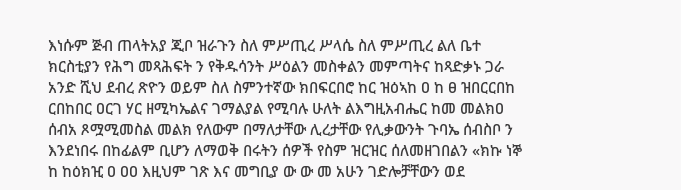እነሱም ጅብ ጠላትአያ ጂቦ ዝራጉን ስለ ምሥጢረ ሥላሴ ስለ ምሥጢረ ልለ ቤተ ክርስቲያን የሕግ መጻሕፍት ን የቅዱሳንት ሥዕልን መስቀልን መምጣትና ከጻድቃኑ ጋራ አንድ ሺህ ደብረ ጽዮን ወይም ስለ ስምንተኛው ክበፍርበሮ ከር ዝዕኣከ ዐ ከ ፀ ዝበርርበከ ርበከበር ዐርገ ሃር ዘሚካኤልና ገማልያል የሚባሉ ሁለት ልእግዚአብሔር ከመ መልክዐ ሰብአ ጾሟሚመስል መልክ የለውም በማለታቸው ሊረታቸው የሊቃውንት ጉባኤ ሰብስቦ ን እንደነበሩ በከፊልም ቢሆን ለማወቅ በሩትን ሰዎች የስም ዝርዝር ሰለመዘገበልን «ክኩ ነኞ ከ ከዕክዢ ዐ ዐዐ እዚህም ገጽ እና መግቢያ ው ው መ አሁን ገድሎቻቸውን ወደ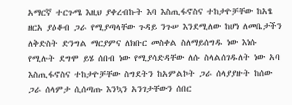አማርኛ ተርጉሜ እዚህ ያቀረብኩት እባ እስጢፋኖስና ተከታዮቻቸው ከአፄ ዘርአ ያዕቆብ ጋራ የሚያጣላቸው ጉዳይ ንጉሠ እንደሚለው ከሆነ ለመቤታችን ለቅድስት ድንግል ማርያምና ለክቡር መስቀል ስለማይሰግዱ ነው እነሱ የሚሉት ደግሞ ይሄ ሰበብ ነው የሚያሳድዳቸው ለሱ ስላልሰገዱለት ነው አባ እስጢፋኖስና ተከታዮቻቸው ስግደትን ከአምልኮት ጋራ ሰላያያዙት ከሰው ጋራ ሰላምታ ሲሰጣጡ እንኳን አንገታቸውን ሰበር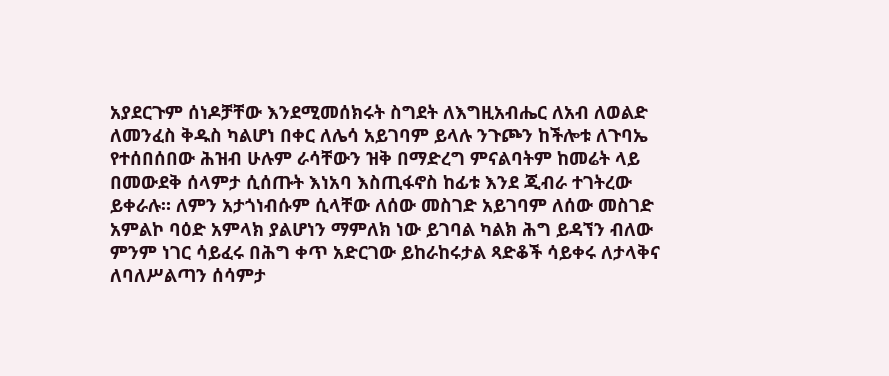አያደርጉም ሰነዶቻቸው እንደሚመሰክሩት ስግደት ለእግዚአብሔር ለአብ ለወልድ ለመንፈስ ቅዱስ ካልሆነ በቀር ለሌሳ አይገባም ይላሉ ንጉጮን ከችሎቱ ለጉባኤ የተሰበሰበው ሕዝብ ሁሉም ራሳቸውን ዝቅ በማድረግ ምናልባትም ከመሬት ላይ በመውደቅ ሰላምታ ሲሰጡት እነአባ እስጢፋኖስ ከፊቱ እንደ ጂብራ ተገትረው ይቀራሉ። ለምን አታጎነብሱም ሲላቸው ለሰው መስገድ አይገባም ለሰው መስገድ አምልኮ ባዕድ አምላክ ያልሆነን ማምለክ ነው ይገባል ካልክ ሕግ ይዳኘን ብለው ምንም ነገር ሳይፈሩ በሕግ ቀጥ አድርገው ይከራከሩታል ጻድቆች ሳይቀሩ ለታላቅና ለባለሥልጣን ሰሳምታ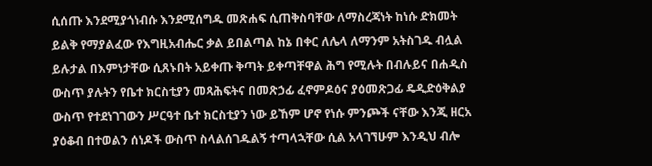ሲሰጡ እንደሚያጎነብሱ እንደሚሰግዱ መጽሐፍ ሲጠቅስባቸው ለማስረጃነት ከነሱ ድክመት ይልቅ የማያልፈው የእግዚአብሔር ቃል ይበልጣል ከኔ በቀር ለሌላ ለማንም አትስገዱ ብሏል ይሉታል በእምነታቸው ሲጸኑበት አይቀጡ ቅጣት ይቀጣቸዋል ሕግ የሚሉት በብሉይና በሐዲስ ውስጥ ያሉትን የቤተ ክርስቲያን መጻሕፍትና በመጽኃፊ ፈኖምዶዕና ያዕመጽጋፊ ዴዲድዕቅልያ ውስጥ የተደነገገውን ሥርዓተ ቤተ ክርስቲያን ነው ይኸም ሆኖ የነሱ ምንጮች ናቸው እንጂ ዘርአ ያዕቆብ በተወልን ሰነዶች ውስጥ ስላልሰገዱልኝ ተጣላኋቸው ሲል አላገኘሁም እንዲህ ብሎ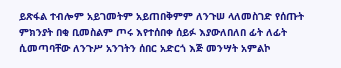ይጽፋል ተብሎም አይገመትም አይጠበቅምም ለንጉሠ ላለመስገድ የሰጡት ምክንያት በቂ ቢመስልም ጦሩ እየተሰበቀ ሰይፉ እያውለበለበ ፊት ለፊት ሲመጣባቸው ለንጉሥ አንገትን ሰበር አድርጎ እጅ መንሣት አምልኮ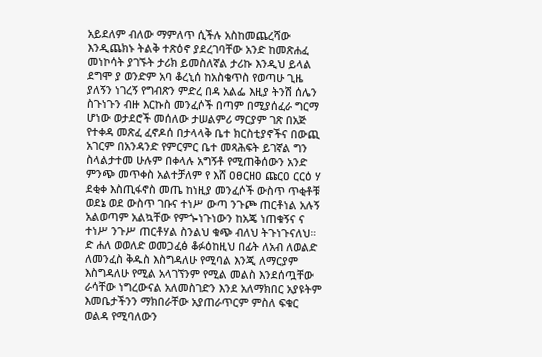አይደለም ብለው ማምለጥ ሲችሉ አስከመጨረሻው እንዲጨክኑ ትልቅ ተጽዕኖ ያደረገባቸው አንድ ከመጽሐፈ መነኮሳት ያገኙት ታሪክ ይመስለኛል ታሪኩ እንዲህ ይላል ደግሞ ያ ወንድም አባ ቆረኒሰ ከአስቄጥስ የወጣሁ ጊዜ ያለኝን ነገረኝ የግብጽን ምድረ በዳ አልፌ እዚያ ትንሽ ሰሌን ስጉነጉን ብዙ እርኩስ መንፈሶች በጣም በሚያሰፈራ ግርማ ሆነው ወታደሮች መሰለው ታሠልምሪ ማርያም ገጽ በአጅ የተቀዳ መጽፈ ፈኖዶሰ በታላላቅ ቤተ ክርስቲያኖችና በውጪ አገርም በአንዳንድ የምርምር ቤተ መጻሕፍት ይገኛል ግን ስላልታተመ ሁሉም በቀላሉ አግኝቶ የሚጠቅሰውን አንድ ምንጭ መጥቀስ አልተቻለም የ እሸ ዐፀርዘዐ ጩርዐ ርርዕ ሃ ደቂቀ እስጢፋኖስ መጤ ከነዚያ መንፈሶች ውስጥ ጥቂቶቹ ወደኔ ወደ ውስጥ ገቡና ተነሥ ውጣ ንጉጮ ጠርቶነል አሉኝ አልወጣም አልኳቸው የምጐነጉነውን ከአጄ ነጠቁኝና ና ተነሥ ንጉሥ ጠርቶሃል ስንልህ ቁጭ ብለህ ትጉነጉናለህ። ድ ሐለ ወወለድ ወመጋፈፅ ቆፉዕከዚህ በፊት ለአብ ለወልድ ለመንፈስ ቅዱስ እስግዳለሁ የሚባል እንጂ ለማርያም እስግዳለሁ የሚል አላገኘንም የሚል መልስ እንደሰጧቸው ራሳቸው ነግረውናል አለመስገድን እንደ አለማክበር አያዩትም እመቤታችንን ማክበራቸው አያጠራጥርም ምስለ ፍቁር ወልዳ የሚባለውን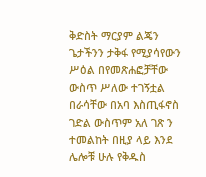ቅድስት ማርያም ልጄን ጌታችንን ታቅፋ የሚያሳየውን ሥዕል በየመጽሐፎቻቸው ውስጥ ሥለው ተገኝቷል በራሳቸው በአባ እስጢፋኖስ ገድል ውስጥም አለ ገጽ ን ተመልከት በዚያ ላይ እንደ ሌሎቹ ሁሉ የቅዱስ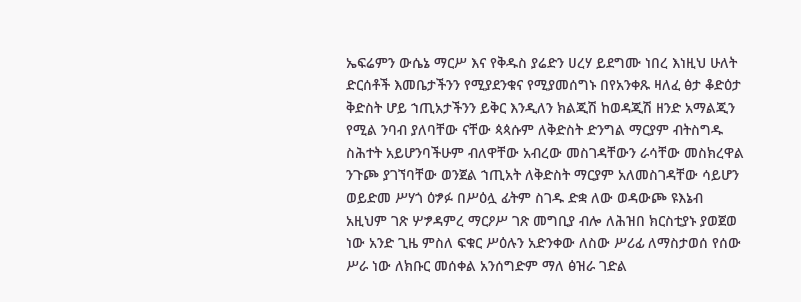ኤፍሬምን ውሴኔ ማርሥ እና የቅዱስ ያሬድን ሀረሃ ይደግሙ ነበረ እነዚህ ሁለት ድርሰቶች እመቤታችንን የሚያደንቁና የሚያመሰግኑ በየአንቀጹ ዛለፈ ፅታ ቆድዕታ ቅድስት ሆይ ኀጢአታችንን ይቅር እንዲለን ክልጂሽ ከወዳጂሽ ዘንድ አማልጂን የሚል ንባብ ያለባቸው ናቸው ጳጳሱም ለቅድስት ድንግል ማርያም ብትስግዱ ስሕተት አይሆንባችሁም ብለዋቸው አብረው መስገዳቸውን ራሳቸው መስክረዋል ንጉጮ ያገኘባቸው ወንጀል ኀጢአት ለቅድስት ማርያም አለመስገዳቸው ሳይሆን ወይድመ ሥሃጎ ዕፇፉ በሥዕሏ ፊትም ስገዱ ድቋ ለው ወዳውጮ ዩእኔብ አዚህም ገጽ ሦፇዳምረ ማርዖሥ ገጽ መግቢያ ብሎ ለሕዝበ ክርስቲያኑ ያወጀወ ነው አንድ ጊዜ ምስለ ፍቁር ሥዕሉን አድንቀው ለስው ሥሪፊ ለማስታወሰ የሰው ሥራ ነው ለክቡር መሰቀል አንሰግድም ማለ ፅዝራ ገድል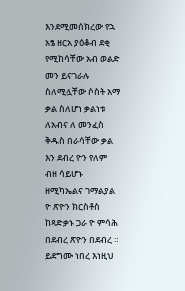እንደሚመሰክረው የኋ አፄ ዘርአ ያዕቆብ ደቂ የሚከሳቸው አብ ወልድ መን ይናገራሉ ስለሚሏቸው ሶስት አማ ቃል ስለሆነ ቃልነቱ ለአብና ለ መንፈስ ቅዱስ በራሳቸው ቃል እን ደብረ ዮን የለም ብዘ ሳይሆኑ ዘሚካኤልና ገማልያል ዮ ጽዮን ክርስቶስ ከጻድቃኑ ጋራ ዮ ምሳሕ በደብረ ጽዮን በደብረ ። ይደግሙ ነበረ እነዚህ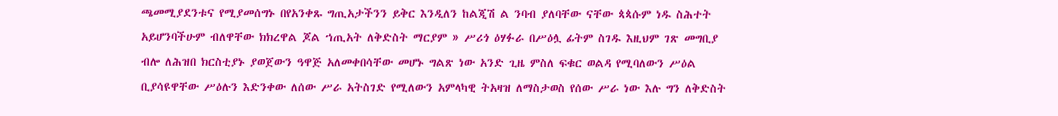ጫመሚያደንቱና የሚያመሰግኑ በየአንቀጹ ግጢአታችንን ይቅር እንዲለን ከልጂሽ ል ንባብ ያለባቸው ናቸው ጳጳሱም ነዱ ስሕተት አይሆንባችሁም ብለዋቸው ክክረዋል ጆል ኀጢአት ለቅድስት ማርያም » ሥሪጎ ዕሃፉራ በሥዕሏ ፊትም ስገዱ እዚህም ገጽ መግቢያ ብሎ ለሕዝበ ክርስቲያኑ ያወጀውን ዓዋጅ አለመቀበሳቸው መሆኑ ግልጽ ነው አንድ ጊዜ ምስለ ፍቁር ወልዳ የሚባለውን ሥዕል ቢያሳዩዋቸው ሥዕሉን እድንቀው ለሰው ሥራ አትስገድ የሚለውን አምላካዊ ትአዛዝ ለማስታወስ የሰው ሥራ ነው እሉ ግን ለቅድስት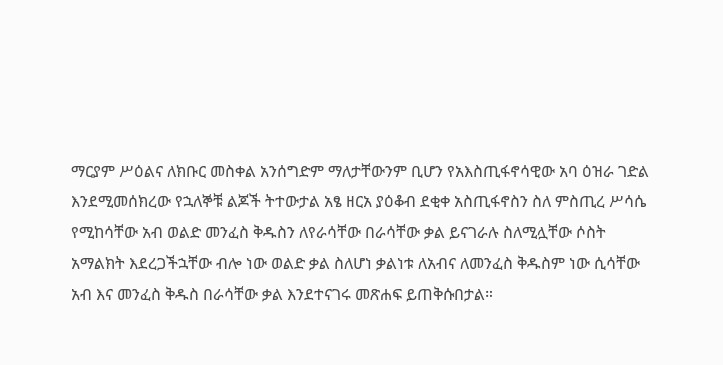ማርያም ሥዕልና ለክቡር መስቀል አንሰግድም ማለታቸውንም ቢሆን የአእስጢፋኖሳዊው አባ ዕዝራ ገድል እንደሚመሰክረው የኋለኞቹ ልጆች ትተውታል አፄ ዘርአ ያዕቆብ ደቂቀ አስጢፋኖስን ስለ ምስጢረ ሥሳሴ የሚከሳቸው አብ ወልድ መንፈስ ቅዱስን ለየራሳቸው በራሳቸው ቃል ይናገራሉ ስለሚሏቸው ሶስት አማልክት እደረጋችኋቸው ብሎ ነው ወልድ ቃል ስለሆነ ቃልነቱ ለአብና ለመንፈስ ቅዱስም ነው ሲሳቸው አብ እና መንፈስ ቅዱስ በራሳቸው ቃል እንደተናገሩ መጽሐፍ ይጠቅሱበታል።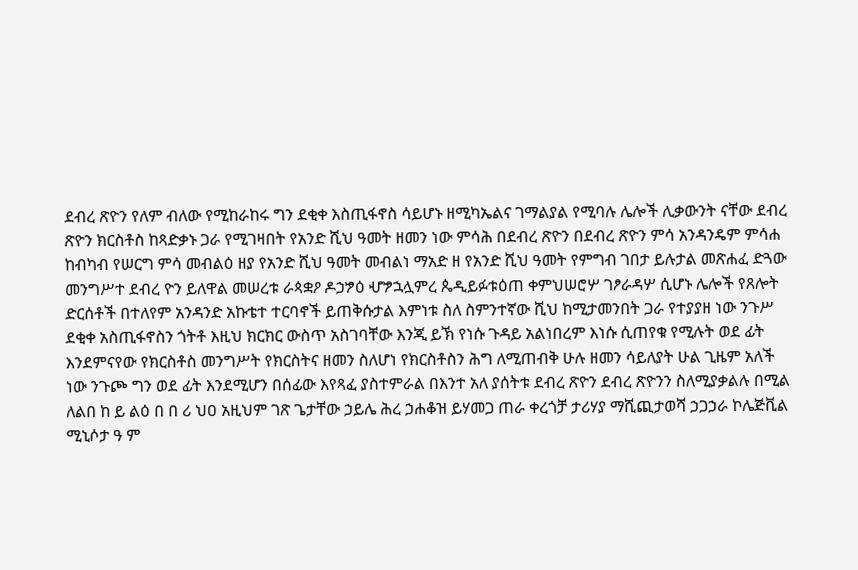ደብረ ጽዮን የለም ብለው የሚከራከሩ ግን ደቂቀ እስጢፋኖስ ሳይሆኑ ዘሚካኤልና ገማልያል የሚባሉ ሌሎች ሊቃውንት ናቸው ደብረ ጽዮን ክርስቶስ ከጻድቃኑ ጋራ የሚገዛበት የአንድ ሺህ ዓመት ዘመን ነው ምሳሕ በደብረ ጽዮን በደብረ ጽዮን ምሳ አንዳንዴም ምሳሐ ከብካብ የሠርግ ምሳ መብልዕ ዘያ የአንድ ሺህ ዓመት መብልነ ማአድ ዘ የአንድ ሺህ ዓመት የምግብ ገበታ ይሉታል መጽሐፈ ድጓው መንግሥተ ደብረ ዮን ይለዋል መሠረቱ ራጳቋዖ ዶኃፇዕ ሇፇኋሏምረ ጴዲይፉቱዕጠ ቀምህሠሮሦ ገፆራዳሦ ሲሆኑ ሌሎች የጸሎት ድርሰቶች በተለየም አንዳንድ አኩቴተ ተርባኖች ይጠቅሱታል እምነቱ ስለ ስምንተኛው ሺህ ከሚታመንበት ጋራ የተያያዘ ነው ንጉሥ ደቂቀ አስጢፋኖስን ጎትቶ እዚህ ክርክር ውስጥ አስገባቸው እንጂ ይኽ የነሱ ጉዳይ አልነበረም እነሱ ሲጠየቁ የሚሉት ወደ ፊት እንደምናየው የክርስቶስ መንግሥት የክርስትና ዘመን ስለሆነ የክርስቶስን ሕግ ለሚጠብቅ ሁሉ ዘመን ሳይለያት ሁል ጊዜም አለች ነው ንጉጮ ግን ወደ ፊት እንደሚሆን በሰፊው እየጻፈ ያስተምራል በእንተ አለ ያሰትቱ ደብረ ጽዮን ደብረ ጽዮንን ስለሚያቃልሉ በሚል ለልበ ከ ይ ልዕ በ በ ሪ ህዐ አዚህም ገጽ ጌታቸው ኃይሌ ሕረ ኃሐቆዝ ይሃመጋ ጠራ ቀረጎቻ ታሪሃያ ማሺጪታወሻ ኃጋኃራ ኮሌጅቪል ሚኒሶታ ዓ ም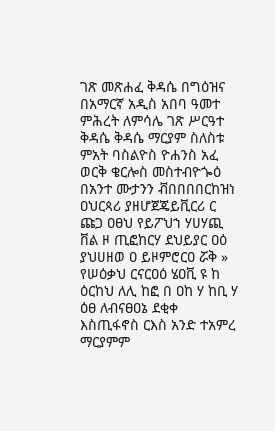ገጽ መጽሐፈ ቅዳሴ በግዕዝና በአማርኛ አዲስ አበባ ዓመተ ምሕረት ለምሳሌ ገጽ ሥርዓተ ቅዳሴ ቅዳሴ ማርያም ስለስቱ ምአት ባስልዮስ ዮሐንስ አፈ ወርቅ ቄርሎስ መስተብዮጐዕ በአንተ ሙታንን ቭበበበበርከዝነ ዐህርጳሪ ያዘሆጀጄይቪርሪ ር ጩጋ ዐፀህ የይፖህኀ ሃሀሃጪ ቨል ዞ ጢፎከርሃ ደህይያር ዐዕ ያህሀዘወ ዐ ይዞምሮርዐ ሯቅ » የሠዕቃህ ርናርዐዕ ሄዐቪ ዩ ከ ዕርከህ ለሊ ከፎ በ ዐከ ሃ ከቢ ሃ ዕፀ ለብናፀዐኔ ደቂቀ እስጢፋኖስ ርእስ አንድ ተአምረ ማርያምም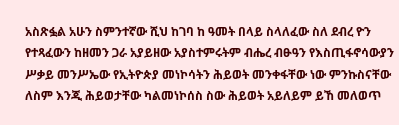አስጽፏል አሁን ስምንተኛው ሺህ ከገባ ከ ዓመት በላይ ስላለፈው ስለ ደብረ ዮን የተጻፈውን ከዘመን ጋራ አያይዘው አያስተምሩትም ብሔረ ብፁዓን የእስጢፋኖሳውያን ሥቃይ መንሥኤው የኢትዮጵያ መነኮሳትን ሕይወት መንቀፋቸው ነው ምንኩስናቸው ለስም እንጂ ሕይወታቸው ካልመነኮሰስ ስው ሕይወት አይለይም ይኸ መለወጥ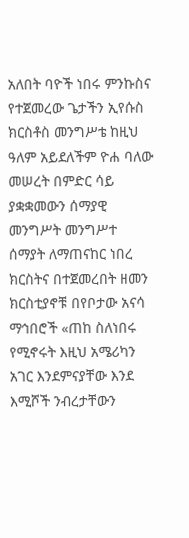አለበት ባዮች ነበሩ ምንኩስና የተጀመረው ጌታችን ኢየሱስ ክርስቶስ መንግሥቴ ከዚህ ዓለም አይደለችም ዮሐ ባለው መሠረት በምድር ሳይ ያቋቋመውን ሰማያዊ መንግሥት መንግሥተ ሰማያት ለማጠናከር ነበረ ክርስትና በተጀመረበት ዘመን ክርስቲያኖቹ በየቦታው አናሳ ማኅበሮች «ጠከ ስለነበሩ የሚኖሩት እዚህ አሜሪካን አገር እንደምናያቸው እንደ እሚሾች ንብረታቸውን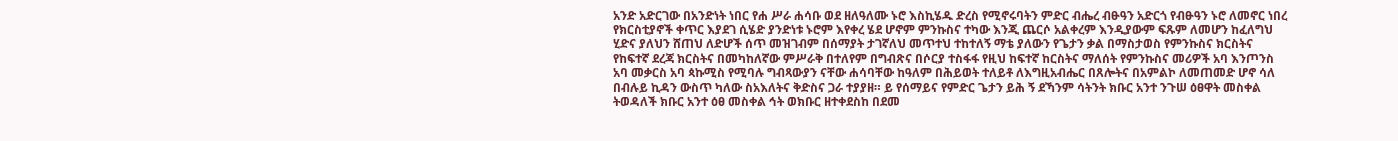አንድ አድርገው በአንድነት ነበር የሐ ሥራ ሐሳቡ ወደ ዘለዓለሙ ኑሮ እስኪሄዱ ድረስ የሚኖሩባትን ምድር ብሔረ ብፁዓን አድርጎ የብፁዓን ኑሮ ለመኖር ነበረ የክርስቲያኖች ቀጥር እያደገ ሲሄድ ያንድነቱ ኑሮም እየቀረ ሄደ ሆኖም ምንኩስና ተካው እንጂ ጨርሶ አልቀረም እንዲያውም ፍጹም ለመሆን ከፈለግህ ሂድና ያለህን ሸጠህ ለድሆች ሰጥ መዝገብም በሰማያት ታገኛለህ መጥተህ ተከተለኝ ማቴ ያለውን የጌታን ቃል በማስታወስ የምንኩስና ክርስትና የከፍተኛ ደረጃ ክርስትና በመካከለኛው ምሥራቅ በተለየም በግብጽና በሶርያ ተስፋፋ የዚህ ከፍተኛ ከርስትና ማለሰት የምንኩስና መሪዎች አባ እንጦንስ አባ መቃርስ አባ ጳኩሚስ የሚባሉ ግብጻውያን ናቸው ሐሳባቸው ከዓለም በሕይወት ተለይቶ ለእግዚአብሔር በጸሎትና በአምልኮ ለመጠመድ ሆኖ ሳለ በብሉይ ኪዳን ውስጥ ካለው ስአእለትና ቅድስና ጋራ ተያያዘ። ይ የሰማይና የምድር ጌታን ይሕ ኝ ደኻንም ሳትንት ክቡር አንተ ንጉሠ ዕፀዋት መስቀል ትወዳለች ክቡር አንተ ዕፀ መስቀል ኅት ወክቡር ዘተቀደስከ በደመ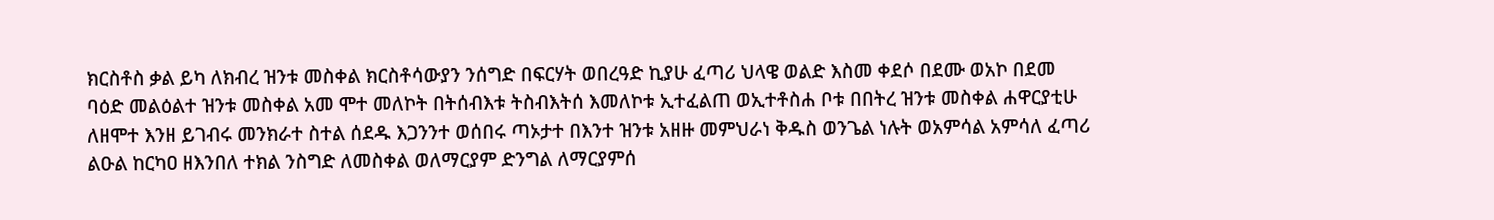ክርስቶስ ቃል ይካ ለክብረ ዝንቱ መስቀል ክርስቶሳውያን ንሰግድ በፍርሃት ወበረዓድ ኪያሁ ፈጣሪ ህላዌ ወልድ እስመ ቀደሶ በደሙ ወአኮ በደመ ባዕድ መልዕልተ ዝንቱ መስቀል አመ ሞተ መለኮት በትሰብእቱ ትስብእትሰ እመለኮቱ ኢተፈልጠ ወኢተቶስሐ ቦቱ በበትረ ዝንቱ መስቀል ሐዋርያቲሁ ለዘሞተ እንዘ ይገብሩ መንክራተ ስተል ሰደዱ እጋንንተ ወሰበሩ ጣኦታተ በእንተ ዝንቱ አዘዙ መምህራነ ቅዱስ ወንጌል ነሉት ወአምሳል አምሳለ ፈጣሪ ልዑል ከርካዐ ዘእንበለ ተክል ንስግድ ለመስቀል ወለማርያም ድንግል ለማርያምሰ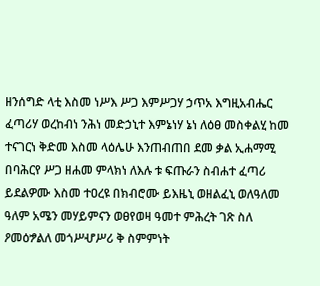ዘንሰግድ ላቲ እስመ ነሥእ ሥጋ እምሥጋሃ ኃጥአ እግዚአብሔር ፈጣሪሃ ወረከብነ ንሕነ መድኃኒተ እምኔነሃ ኔነ ለዕፀ መስቀልሂ ከመ ተናገርነ ቅድመ እስመ ላዕሌሁ እንጠብጠበ ደመ ቃል ኢሐማሚ በባሕርየ ሥጋ ዘሐመ ምላክነ ለእሉ ቱ ፍጡራን ስብሐተ ፈጣሪ ይደልዎሙ እስመ ተዐረዩ በክብሮሙ ይእዜኒ ወዘልፈኒ ወለዓለመ ዓለም አሜን መሃይምናን ወፀየወዛ ዓመተ ምሕረት ገጽ ስለ ዖመዕፇልለ መጎሥሇሥሪ ቅ ስምምነት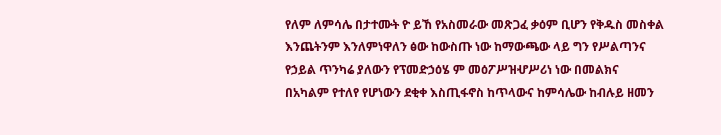የለም ለምሳሌ በታተሙት ዮ ይኸ የአስመራው መጽጋፈ ቃዕም ቢሆን የቅዱስ መስቀል እንጨትንም እንለምነዋለን ፅው ከውስጡ ነው ከማውጫው ላይ ግን የሥልጣንና የኃይል ጥንካሬ ያለውን የፕመድኃዕሄ ም መዕፖሥዝሇሥሪነ ነው በመልክና በአካልም የተለየ የሆነውን ደቂቀ እስጢፋኖስ ከጥላውና ከምሳሌው ከብሉይ ዘመን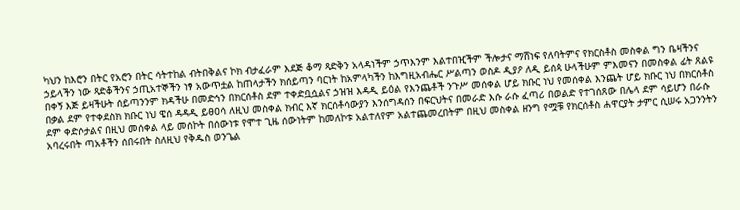ካህን ከእሮን በትር የአሮን በትር ሳትተከል ብትበቅልና ኮክ ብታፈራም እደጅ ቆማ ጻድቅን አላዳነችም ኃጥእንም እልተበዢችም ችሎታና ማሸነፍ የለባትምና የክርስቶስ መስቀል ግን ቤዛችንና ኃይላችን ነው ጻድቆችንና ኃጢአተኞችን ነፃ አውጥቷል ከጠላታችን ክሰይጣን ባርነት ከአምላካችን ከእግዚአብሔር ሥልጣን ወስዶ ዲያዖ ለዲ ይሰጳ ሁላችሁም ምእመናን በመስቀል ፊት ጸልዩ በቀኝ እጅ ይዛችሁት ሰይጣንንም ክዳችሁ በመድኅን በክርሰቶስ ደም ተቀድቧሷልና ኃዝዝ እዳዲ ይዕል የእንጨቶች ንጉሥ መሰቀል ሆይ ክቡር ነህ የመሰቀል እንጨት ሆይ ክቡር ነህ በክርሰቶስ በቃል ደም የተቀደስክ ክቡር ነህ ዌሰ ዳዳዲ ይፀዐሳ ለዚህ መስቀል ክብር እኛ ክርሰቶሳውያን እንሰግዳሰን በፍርህትና በመራድ እሱ ራሱ ፈጣሪ በወልድ የተገሰጸው በሌላ ደም ሳይሆን በራሱ ደም ቀድሶታልና በዚህ መሰቀል ላይ መሰኮት በሰውነቱ የሞተ ጊዜ ሰውነትም ከመለኮቱ አልተለየም አልተጨመረበትም በዚህ መስቀል ዘንግ የሟቹ የክርሰቶስ ሐዋርያት ታምር ሲሠሩ አጋንንትን አባረሩበት ጣአቶችን ሰበሩበት ስለዚህ የቅዱስ ወንጌል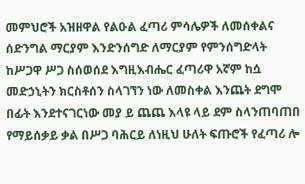መምህሮች አዝዘዋል የልዑል ፈጣሪ ምሳሌዎች ለመሰቀልና ሰድንግል ማርያም እንድንሰግድ ለማርያም የምንሰግድላት ከሥጋዋ ሥጋ ስሰወሰደ እግዚእብሔር ፈጣሪዋ አኛም ከሷ መድኃኒትን ክርስቶሰን ስላገኘን ነው ለመስቀል እንጨት ደግሞ በፊት እንደተናገርነው መያ ይ ጨጨ እላዩ ላይ ደም ስላንጠባጠበ የማይሰቃይ ቃል በሥጋ ባሕርይ ለነዚህ ሁለት ፍጡሮች የፈጣሪ ሎ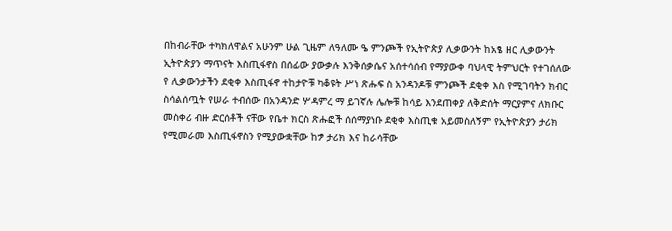በከብራቸው ተካክለዋልና አሁንም ሁል ጊዜም ለዓለሙ ዔ ምንጮች የኢትዮጵያ ሊቃውንት ከአፄ ዘር ሊቃውንት ኢትዮጵያን ማጥናት እስጢፋኖስ በሰፊው ያውቃሉ እንቅሰቃሴና አሰተሳሰብ የማያውቀ ባህላዊ ትምህርት የተገሰለው የ ሊቃውንታችን ደቂቀ እስጢፋኖ ተከታዮቹ ካቆዩት ሥነ ጽሑፍ ስ አንዳንዶቹ ምንጮች ደቂቀ እስ የሚገባትን ክብር ስሳልሰጧት የሠራ ተብሰው በአንዳንድ ሦዳምረ ማ ይገኛሉ ሌሎቹ ከሳይ እንደጠቀያ ለቅድሰት ማርያምና ለክቡር መስቀሪ ብዙ ድርሰቶች ናቸው የቤተ ክርስ ጽሑፎች ሰሰማያነቡ ደቂቀ እስጢቁ አይመስለኝም የኢትዮጵያን ታሪክ የሚመራመ እስጢፋኖስን የሚያውቋቸው ከፇ ታሪክ እና ከራሳቸው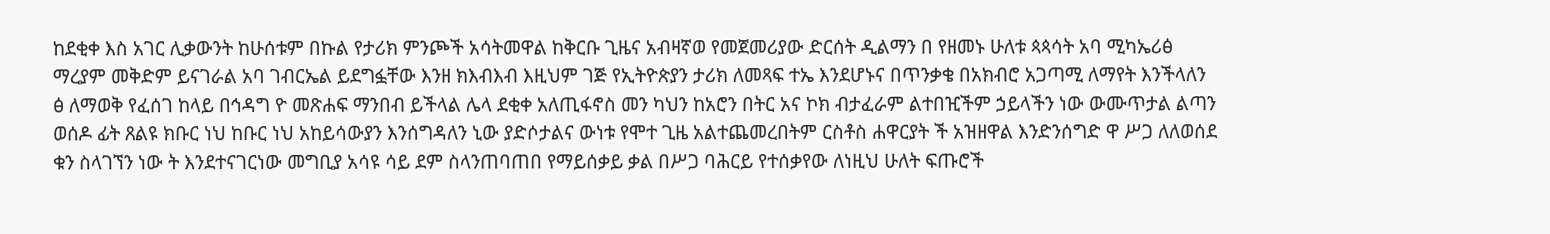ከደቂቀ እስ አገር ሊቃውንት ከሁሰቱም በኩል የታሪክ ምንጮች አሳትመዋል ከቅርቡ ጊዜና አብዛኛወ የመጀመሪያው ድርሰት ዲልማን በ የዘመኑ ሁለቱ ጳጳሳት አባ ሚካኤሪፅ ማረያም መቅድም ይናገራል አባ ገብርኤል ይደግፏቸው እንዘ ክእብእብ እዚህም ገጅ የኢትዮጵያን ታሪክ ለመጻፍ ተኤ እንደሆኑና በጥንቃቄ በአክብሮ አጋጣሚ ለማየት እንችላለን ፅ ለማወቅ የፈሰገ ከላይ በኅዳግ ዮ መጽሐፍ ማንበብ ይችላል ሌላ ደቂቀ አለጢፋኖስ መን ካህን ከአሮን በትር አና ኮክ ብታፈራም ልተበዢችም ኃይላችን ነው ውሙጥታል ልጣን ወሰዶ ፊት ጸልዩ ክቡር ነህ ከቡር ነህ አከይሳውያን እንሰግዳለን ኒው ያድሶታልና ውነቱ የሞተ ጊዜ አልተጨመረበትም ርስቶስ ሐዋርያት ች አዝዘዋል እንድንሰግድ ዋ ሥጋ ለለወሰደ ቁን ስላገኘን ነው ት እንደተናገርነው መግቢያ አሳዩ ሳይ ደም ስላንጠባጠበ የማይሰቃይ ቃል በሥጋ ባሕርይ የተሰቃየው ለነዚህ ሁለት ፍጡሮች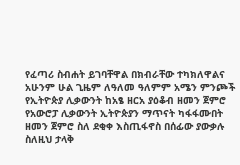የፈጣሪ ስብሐት ይገባቸዋል በክብራቸው ተካክለዋልና አሁንም ሁል ጊዜም ለዓለመ ዓለምም አሜን ምንጮች የኢትዮጵያ ሊቃውንት ከአፄ ዘርአ ያዕቆብ ዘመን ጀምሮ የአውሮፓ ሊቃውንት ኢትዮጵያን ማጥናት ካፋፋሙበት ዘመን ጀምሮ ስለ ደቂቀ እስጢፋኖስ በሰፊው ያውቃሉ ስለዚህ ታላቅ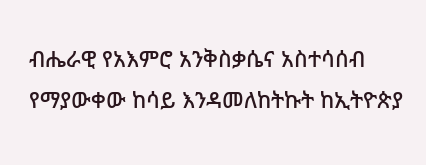ብሔራዊ የአእምሮ አንቅስቃሴና አስተሳሰብ የማያውቀው ከሳይ እንዳመለከትኩት ከኢትዮጵያ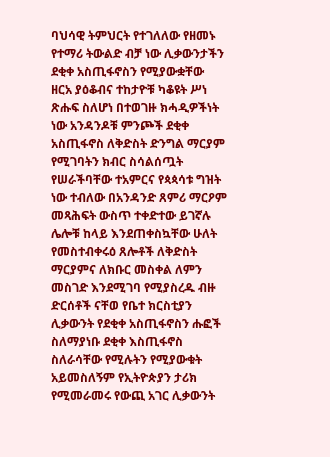ባህሳዊ ትምህርት የተገለለው የዘመኑ የተማሪ ትውልድ ብቻ ነው ሊቃውንታችን ደቂቀ አስጢፋኖስን የሚያውቋቸው ዘርአ ያዕቆብና ተከታዮቹ ካቆዩት ሥነ ጽሑፍ ስለሆነ በተወገዙ ክሓዲዎችነት ነው አንዳንዶቹ ምንጮች ደቂቀ አስጢፋኖስ ለቅድስት ድንግል ማርያም የሚገባትን ክብር ስሳልሰጧት የሠራችባቸው ተአምርና የጳጳሳቱ ግዝት ነው ተብለው በአንዳንድ ጸምሪ ማርዖም መጻሕፍት ውስጥ ተቀድተው ይገኛሉ ሌሎቹ ከላይ እንደጠቀስኳቸው ሁለት የመስተብቀሩዕ ጸሎቶች ለቅድስት ማርያምና ለክቡር መስቀል ለምን መስገድ እንደሚገባ የሚያስረዱ ብዙ ድርሰቶች ናቸወ የቤተ ክርስቲያን ሊቃውንት የደቂቀ አስጢፋኖስን ሑፎች ስለማያነቡ ደቂቀ እስጢፋኖስ ስለራሳቸው የሚሉትን የሚያውቁት አይመስለኝም የኢትዮጵያን ታሪክ የሚመራመሩ የውጪ አገር ሊቃውንት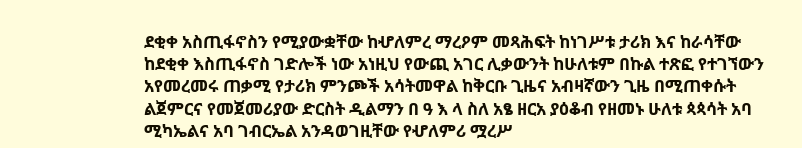ደቂቀ አስጢፋኖስን የሚያውቋቸው ከሇለምረ ማረዖም መጻሕፍት ከነገሥቱ ታሪክ እና ከራሳቸው ከደቂቀ እስጢፋኖስ ገድሎች ነው አነዚህ የውጪ አገር ሊቃውንት ከሁለቱም በኩል ተጽፎ የተገኘውን አየመረመሩ ጠቃሚ የታሪክ ምንጮች አሳትመዋል ከቅርቡ ጊዜና አብዛኛውን ጊዜ በሚጠቀሱት ልጀምርና የመጀመሪያው ድርስት ዲልማን በ ዓ እ ላ ስለ አፄ ዘርአ ያዕቆብ የዘመኑ ሁለቱ ጳጳሳት አባ ሚካኤልና አባ ገብርኤል አንዳወገዚቸው የሇለምሪ ሟረሥ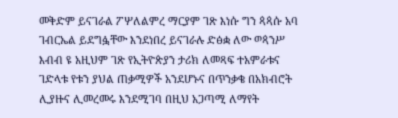መቅድም ይናገራል ፖሦለልምረ ማርያም ገጽ እነሱ ግን ጳጳሱ አባ ገብርኤል ይደግፏቸው እንደነበረ ይናገራሉ ድፅቋ ለው ወጳንሥ እብብ ዩ አዚህም ገጽ የኢትዮጵያን ታሪክ ለመጻፍ ተአምራቱና ገድላቱ የቱን ያህል ጠቃሚዎች አንደሆኑና በጥንቃቄ በአክብሮት ሊያዙና ሊመረመሩ እንደሚገባ በዚህ አጋጣሚ ለማየት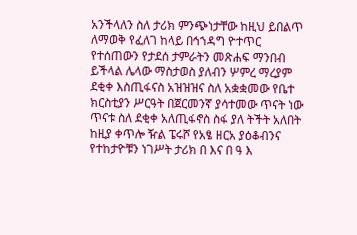አንችላለን ስለ ታሪክ ምንጭነታቸው ከዚህ ይበልጥ ለማወቅ የፈለገ ከላይ በኅኀዳግ ዮተጥር የተሰጠውን የታደሰ ታምራትን መጽሐፍ ማንበብ ይችላል ሌላው ማስታወስ ያለብን ሦምረ ማረያም ደቂቀ እስጢፋናስ አዝዝዝና ስለ አቋቋመው የቤተ ክርስቲያን ሥርዓት በጀርመንኛ ያሳተመው ጥናት ነው ጥናቱ ስለ ደቂቀ አለጢፋኖስ ስፋ ያለ ትችት አለበት ከዚያ ቀጥሎ ዥል ፔሩሾ የአፄ ዘርአ ያዕቆብንና የተከታዮቹን ነገሥት ታሪክ በ እና በ ዓ እ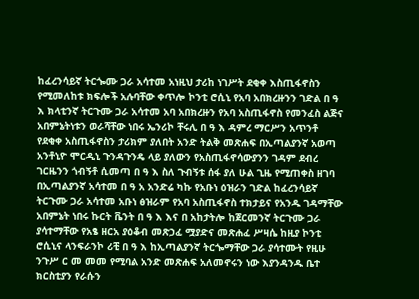ከፈረንሳይኛ ትርጐሙ ጋራ አሳተመ አነዚህ ታሪከ ነገሥት ደቂቀ እስጢፋኖስን የሚመለከቱ ክፍሎች አሉባቸው ቀጥሎ ኮንቲ ሮሲኒ የአባ አበክረዙንን ገድል በ ዓ እ ክላቲንኛ ትርጉሙ ጋራ አሳተመ አባ አበክረዙን የአባ አስጢፋኖስ የመንፈስ ልጅና አበምኔትነቱን ወራሻቸው ነበሩ ኤንሪኮ ቸሩሊ በ ዓ እ ዳምረ ማርሥን አጥንቶ የደቂቀ አስጢፋኖስን ታሪክም ያለበት አንድ ትልቅ መጽሐፍ በኢጣልያንኛ አወጣ አንቶኒዮ ሞርዲኒ ጉንዳጉንዴ ላይ ያለውን የአስጢፋኖሳውያንን ገዳም ደብረ ገርዜንን ጎብኝቶ ሲመጣ በ ዓ እ ስለ ጉብኝቱ ሰፋ ያለ ሁል ጊዜ የሚጠቀስ ዘገባ በኢጣልያንኛ አሳተመ በ ዓ አ አንድሬ ካኩ የአቡነ ዕዝራን ገድል ከፈረንሳይኛ ትርጉሙ ጋራ አሳተመ አቡነ ፅዝራም የአባ አስጢፋኖስ ተክታይና የአንዱ ገዳማቸው አበምኔት ነበሩ ኩርት ቬንት በ ዓ እ እና በ አከታትሎ ከጀርመንኛ ትርጉሙ ጋራ ያሳተማቸው የአፄ ዘርአ ያዕቆብ መጽኃፈ ሟያድና መጽሐፈ ሥዛሴ ከዚያ ኮንቲ ሮሲኒና ላንፍራንኮ ሪቺ በ ዓ እ ከኢጣልያንኛ ትርጐማቸው ጋራ ያሳተሙት የዚሁ ንጉሥ ር መ መመ የሚባል አንድ መጽሐፍ አለመኖሩን ነው እያንዳንዱ ቤተ ክርስቲያን የራሱን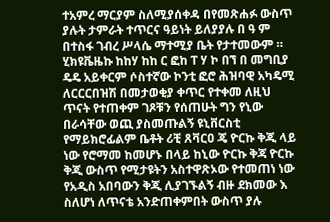ተአምረ ማርያም ስለሚያሰቀዳ በየመጽሐፉ ውስጥ ያሉት ታምራት ተጥርና ዓይነት ይለያያሉ በ ዓ ም በተስፋ ገብረ ሥላሴ ማተሚያ ቤት የታተመውም ። ሂክዩቬዜኩ ከከሃ ከከ ር ፎከ ፐ ሃ ኮ በኘ በ መግቢያ ዴዴ አይቀርም ሶስተኛው ኮንቲ ፎሮ ሕዝባዊ አካዴሚ ለርርርበዝሽ በመታወቂያ ቀጥር የተቀመ ለዚህ ጥናት የተጠቀም ገጾቹን የሰጠሁት ግን የኒው በራሳቸው ወጪ ያስመጡልኝ ዩኒቨርስቲ የማይክሮፊልም ቤቶት ሪቺ ጸቫርዐ ጄ ዮርኩ ቅጂ ላይ ነው የሮማመ ከመሆኑ በላይ ከኒው ዮርኩ ቅጃ ዮርኩ ቅጂ ውስጥ የሚታዩትን አስተዋጽኦው የተመጠነ ነው የአዲስ አበባውን ቅጂ ሊያገኙልኝ ብዙ ደክመው እ ስለሆነ ለጥናቴ አንድጠቀምበት ውስጥ ያሉ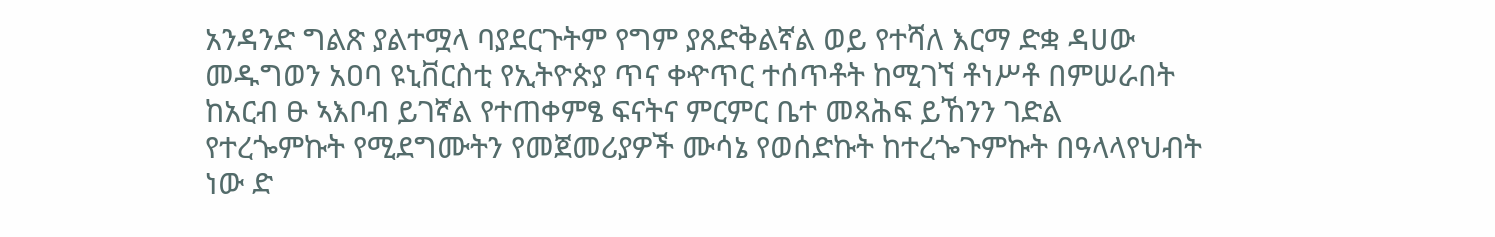አንዳንድ ግልጽ ያልተሟላ ባያደርጉትም የግም ያጸድቅልኛል ወይ የተሻለ እርማ ድቋ ዳሀው መዱግወን አዐባ ዩኒቨርስቲ የኢትዮጵያ ጥና ቀዯጥር ተሰጥቶት ከሚገኘ ቶነሥቶ በምሠራበት ከአርብ ፁ ኣእቦብ ይገኛል የተጠቀምፄ ፍናትና ምርምር ቤተ መጻሕፍ ይኸንን ገድል የተረጐምኩት የሚደግሙትን የመጀመሪያዎች ሙሳኔ የወሰድኩት ከተረጐጉምኩት በዓላላየህብት ነው ድ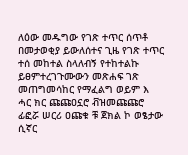ለዕው መዱግው የገጽ ተጥር ሰጥቶ በመታወቂያ ይውለሰተና ጊዜ የገጽ ተጥር ተሰ መከተል ስላለብኝ የተከተልኩ ይፀምተረገጉሙውን መጽሐፍ ገጽ መጠግመሳከር የማፈልግ ወይም እ ሓር ክር ጩጩዐኗሮ ቭዝመጩጩሮ ፊፎሯ ሠርሪ ዐጩቁ ቹ ጀክል ኮ ወፄታው ሲኛር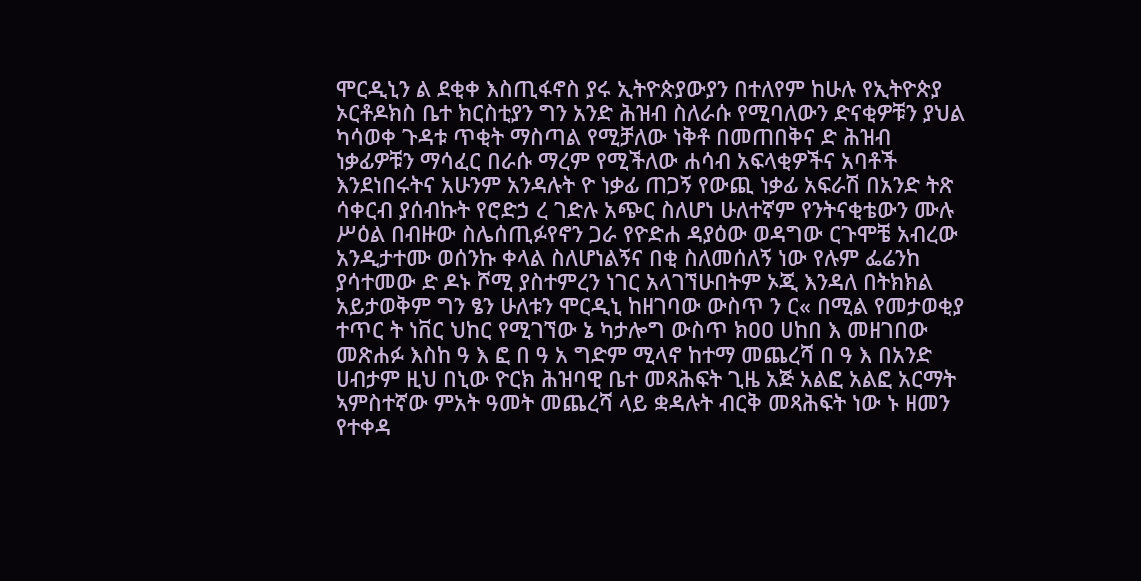ሞርዲኒን ል ደቂቀ እስጢፋኖስ ያሩ ኢትዮጵያውያን በተለየም ከሁሉ የኢትዮጵያ ኦርቶዶክስ ቤተ ክርስቲያን ግን አንድ ሕዝብ ስለራሱ የሚባለውን ድናቂዎቹን ያህል ካሳወቀ ጉዳቱ ጥቂት ማስጣል የሚቻለው ነቅቶ በመጠበቅና ድ ሕዝብ ነቃፊዎቹን ማሳፈር በራሱ ማረም የሚችለው ሐሳብ አፍላቂዎችና አባቶች እንደነበሩትና አሁንም አንዳሉት ዮ ነቃፊ ጠጋኝ የውጪ ነቃፊ አፍራሽ በአንድ ትጽ ሳቀርብ ያሰብኩት የሮድኃ ረ ገድሉ አጭር ስለሆነ ሁለተኛም የንትናቂቴውን ሙሉ ሥዕል በብዙው ስሌሰጢፉየኖን ጋራ የዮድሐ ዳያዕው ወዳግው ርጉሞቼ አብረው አንዲታተሙ ወሰንኩ ቀላል ስለሆነልኝና በቂ ስለመሰለኝ ነው የሉም ፌሬንከ ያሳተመው ድ ዶኑ ሾሚ ያስተምረን ነገር አላገኘሁበትም ኦጂ እንዳለ በትክክል አይታወቅም ግን ፄን ሁለቱን ሞርዲኒ ከዘገባው ውስጥ ን ር« በሚል የመታወቂያ ተጥር ት ነቨር ህከር የሚገኘው ኔ ካታሎግ ውስጥ ክዐዐ ሀከበ እ መዘገበው መጽሐፉ እስከ ዓ እ ፎ በ ዓ አ ግድም ሚላኖ ከተማ መጨረሻ በ ዓ እ በአንድ ሀብታም ዚህ በኒው ዮርክ ሕዝባዊ ቤተ መጻሕፍት ጊዜ አጅ አልፎ አልፎ አርማት ኣምስተኛው ምአት ዓመት መጨረሻ ላይ ቋዳሉት ብርቅ መጻሕፍት ነው ኑ ዘመን የተቀዳ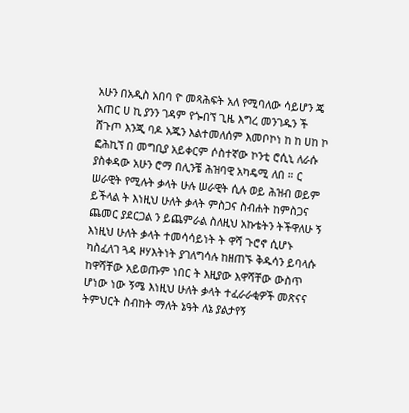አሁን በአዲስ አበባ ዮ መጻሕፍት አለ የሚባለው ሳይሆን ጄ አጠር ሀ ኪ ያንን ገዳም የጐበኘ ጊዜ እግረ መንገዱን ች ሸጉጦ እንጂ ባዶ አጁን እልተመለሰም እመቦኮነ ከ ከ ሀከ ኮ ፎሕኪኘ በ መግቢያ አይቀርም ሶስተኛው ኮንቲ ሮሲኒ ለራሱ ያስቀዳው አሁን ሮማ በሊንቼ ሕዝባዊ አካዴሚ ለበ ። ር ሠራዊት የሚሉት ቃላት ሁሉ ሠራዊት ሲሉ ወይ ሕዝብ ወይም ይችላል ት እነዚህ ሁለት ቃላት ምስጋና ስብሐት ከምስጋና ጨመር ያደርጋል ን ይጨምራል ስለዚህ አኩቴትን ትችዋለሁ ኝ እነዚህ ሁለት ቃላት ተመሳሳይነት ት ዋሻ ጉሮኖ ሲሆኑ ካስፈለገ ጓዳ ዞሃእትነት ያገለግሳሉ ከዘጠኙ ቅዱሳን ይባላሱ ከዋሻቸው አይወጡም ነበር ት እዚያው እዋሻቸው ውስጥ ሆነው ነው ኝሜ እነዚህ ሁለት ቃላት ተፈራራቂዎች መጽናና ትምህርት ስብከት ማለት ኔዓት ለኔ ያልታየኝ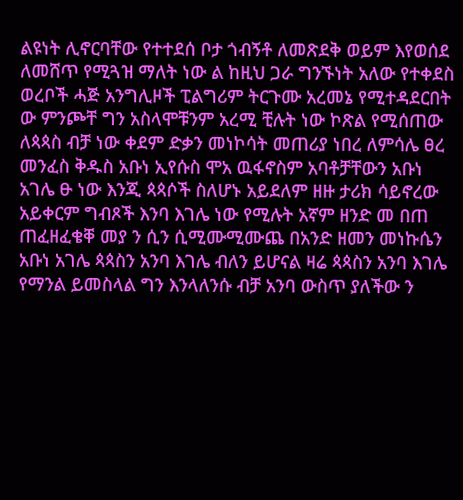ልዩነት ሊኖርባቸው የተተደሰ ቦታ ጎብኝቶ ለመጽደቅ ወይም እየወሰደ ለመሸጥ የሚጓዝ ማለት ነው ል ከዚህ ጋራ ግንኙነት አለው የተቀደስ ወረቦች ሓጅ አንግሊዞች ፒልግሪም ትርጉሙ አረመኔ የሚተዳደርበት ው ምንጮቸ ግን አስላሞቹንም አረሚ ቺሉት ነው ኮጽል የሚሰጠው ለጳጳስ ብቻ ነው ቀደም ድቃን መነኮሳት መጠሪያ ነበረ ለምሳሌ ፀረ መንፈስ ቅዱስ አቡነ ኢየሱስ ሞአ ዉፋኖስም አባቶቻቸውን አቡነ አገሌ ፁ ነው እንጂ ጳጳሶች ስለሆኑ አይደለም ዘዙ ታሪክ ሳይኖረው አይቀርም ግብጾች እንባ እገሌ ነው የሚሉት አኛም ዘንድ መ በጠ ጠፈዘፈቄቐ መያ ን ሲን ሲሚሙሚሙጨ በአንድ ዘመን መነኩሴን አቡነ አገሌ ጳጳስን አንባ እገሌ ብለን ይሆናል ዛሬ ጳጳስን አንባ እገሌ የማንል ይመስላል ግን እንላለንሱ ብቻ አንባ ውስጥ ያለችው ን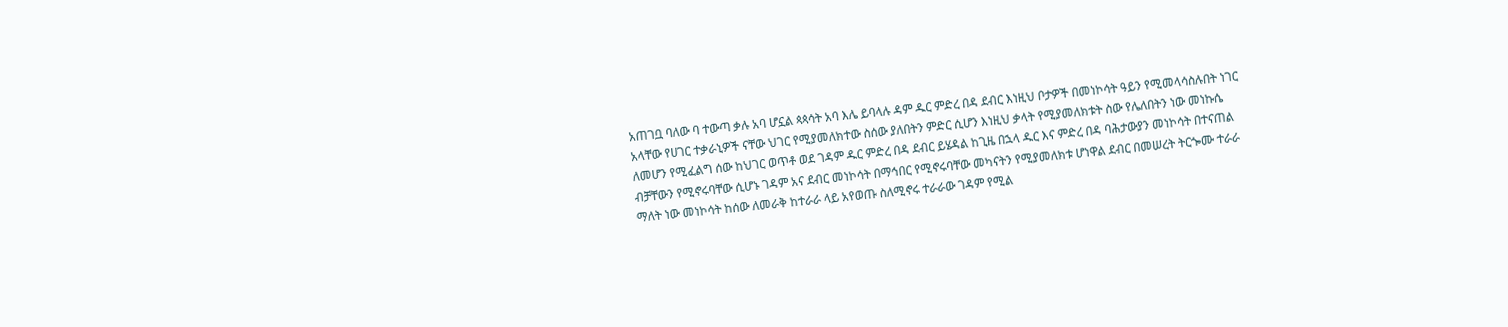አጠገቧ ባለው ባ ተውጣ ቃሉ አባ ሆኗል ጳጳሳት አባ እሌ ይባላሉ ዳም ዱር ምድረ በዳ ደብር እነዚህ ቦታዎች በመነኮሳት ዓይን የሚመላሳስሉበት ነገር አላቸው የሀገር ተቃራኒዎች ናቸው ህገር የሚያመለክተው ስሰው ያለበትን ምድር ሲሆን እነዚህ ቃላት የሚያመለክቱት ስው የሌለበትን ነው መነኩሴ ለመሆን የሚፈልግ ሰው ከህገር ወጥቶ ወደ ገዳም ዱር ምድረ በዳ ደብር ይሄዳል ከጊዜ በኋላ ዱር እና ምድረ በዳ ባሕታውያን መነኮሳት በተናጠል ብቻቸውን የሚኖሩባቸው ሲሆኑ ገዳም አና ደብር መነኮሳት በማኅበር የሚኖሩባቸው መካናትን የሚያመለክቱ ሆነዋል ደብር በመሠረት ትርጐሙ ተራራ ማለት ነው መነኮሳት ከሰው ለመራቅ ከተራራ ላይ አየወጡ ስለሚኖሩ ተራራው ገዳም የሚል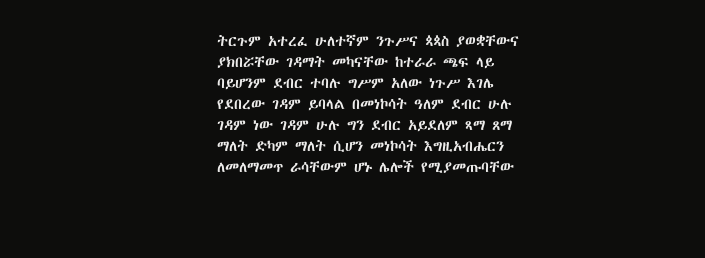ትርጉም አተረፈ ሁለተኛም ንጉሥና ጳጳስ ያወቋቸውና ያክበሯቸው ገዳማት መካናቸው ከተራራ ጫፍ ላይ ባይሆንም ደብር ተባሉ ግሥም አለው ነጉሥ እገሌ የደበረው ገዳም ይባላል በመነኮሳት ዓለም ደብር ሁሉ ገዳም ነው ገዳም ሁሉ ግን ደብር አይደለም ጻማ ጸማ ማለት ድካም ማለት ሲሆን መነኮሳት እግዚአብሔርን ለመለማመጥ ራሳቸውም ሆኑ ሌሎች የሚያመጡባቸው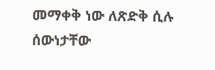መማቀቅ ነው ለጽድቅ ሲሉ ሰውነታቸው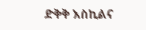ድቅቅ እስኪልና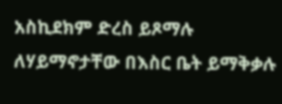አስኪደክም ድረስ ይጾማሉ ለሃይማኖታቸው በእስር ቤት ይማቅቃሉ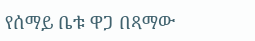የሰማይ ቤቱ ዋጋ በጻማው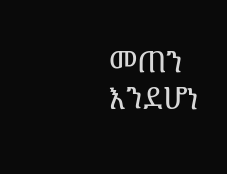መጠን እንደሆነ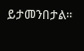ይታመንበታል።